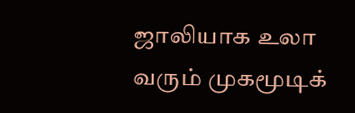ஜாலியாக உலா வரும் முகமூடிக்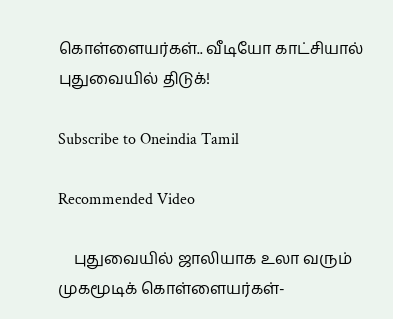கொள்ளையர்கள்.. வீடியோ காட்சியால் புதுவையில் திடுக்!

Subscribe to Oneindia Tamil

Recommended Video

    புதுவையில் ஜாலியாக உலா வரும் முகமூடிக் கொள்ளையர்கள்-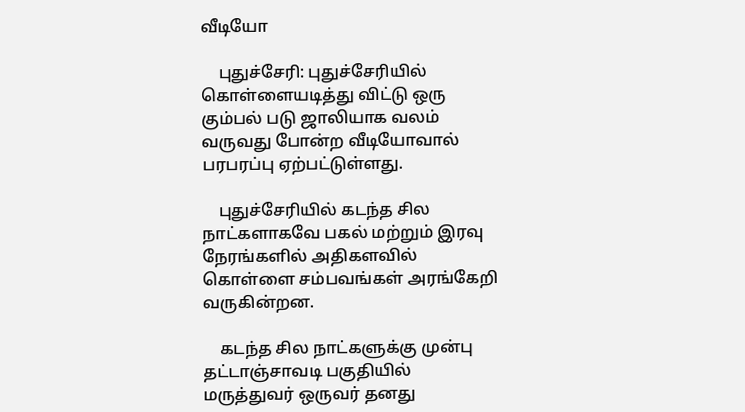வீடியோ

    புதுச்சேரி: புதுச்சேரியில் கொள்ளையடித்து விட்டு ஒரு கும்பல் படு ஜாலியாக வலம் வருவது போன்ற வீடியோவால் பரபரப்பு ஏற்பட்டுள்ளது.

    புதுச்சேரியில் கடந்த சில நாட்களாகவே பகல் மற்றும் இரவு நேரங்களில் அதிகளவில் கொள்ளை சம்பவங்கள் அரங்கேறி வருகின்றன.

    கடந்த சில நாட்களுக்கு முன்பு தட்டாஞ்சாவடி பகுதியில் மருத்துவர் ஒருவர் தனது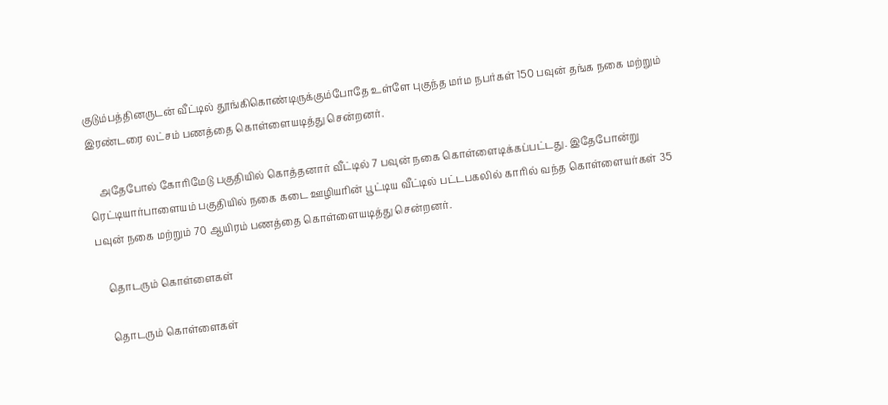குடும்பத்தினருடன் வீட்டில் தூங்கிகொண்டிருக்கும்போதே உள்ளே புகுந்த மர்ம நபர்கள் 150 பவுன் தங்க நகை மற்றும் இரண்டரை லட்சம் பணத்தை கொள்ளையடித்து சென்றனர்.

    அதேபோல் கோரிமேடு பகுதியில் கொத்தனார் வீட்டில் 7 பவுன் நகை கொள்ளைடிக்கப்பட்டது. இதேபோன்று ரெட்டியார்பாளையம் பகுதியில் நகை கடை ஊழியரின் பூட்டிய வீட்டில் பட்டபகலில் காரில் வந்த கொள்ளையர்கள் 35 பவுன் நகை மற்றும் 70 ஆயிரம் பணத்தை கொள்ளையடித்து சென்றனர்.

    தொடரும் கொள்ளைகள்

    தொடரும் கொள்ளைகள்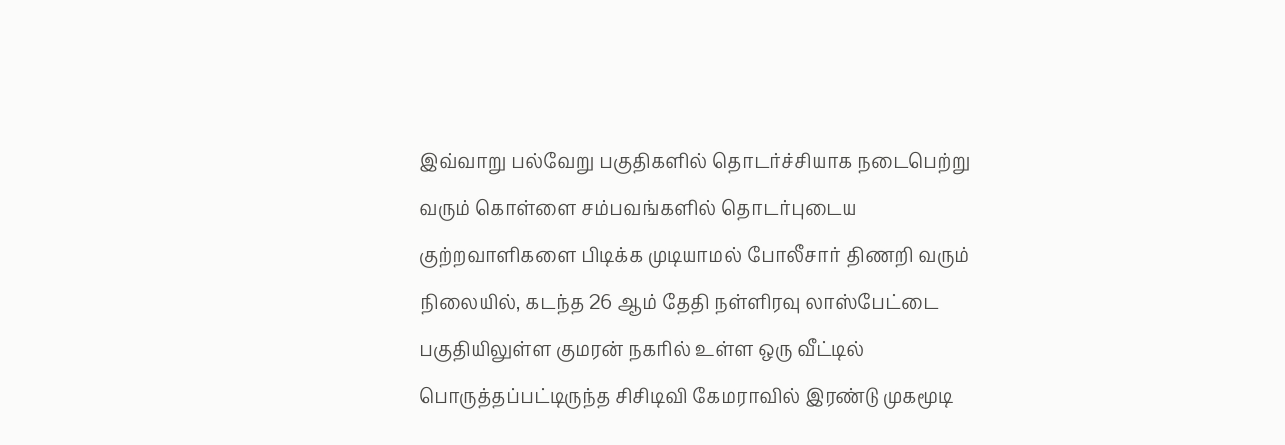இவ்வாறு பல்வேறு பகுதிகளில் தொடர்ச்சியாக நடைபெற்று வரும் கொள்ளை சம்பவங்களில் தொடர்புடைய குற்றவாளிகளை பிடிக்க முடியாமல் போலீசார் திணறி வரும் நிலையில், கடந்த 26 ஆம் தேதி நள்ளிரவு லாஸ்பேட்டை பகுதியிலுள்ள குமரன் நகரில் உள்ள ஒரு வீட்டில் பொருத்தப்பட்டிருந்த சிசிடிவி கேமராவில் இரண்டு முகமூடி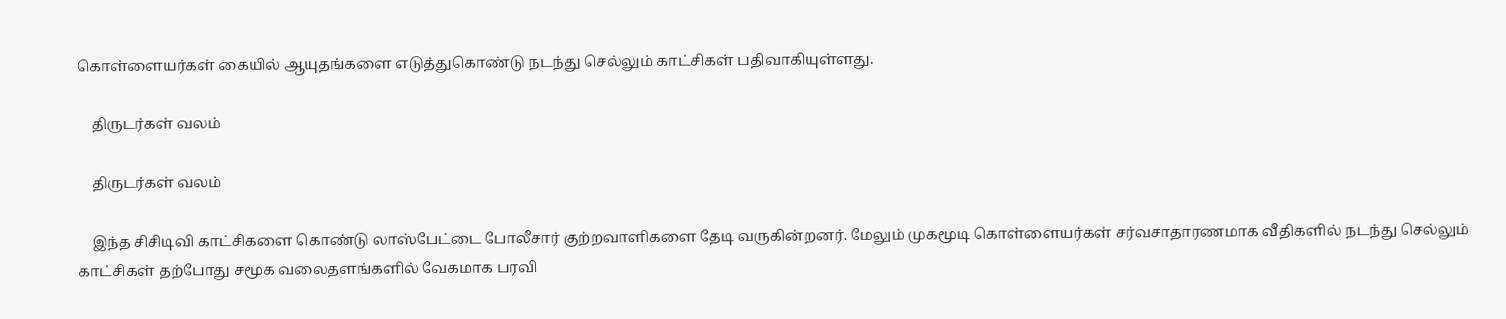கொள்ளையர்கள் கையில் ஆயுதங்களை எடுத்துகொண்டு நடந்து செல்லும் காட்சிகள் பதிவாகியுள்ளது.

    திருடர்கள் வலம்

    திருடர்கள் வலம்

    இந்த சிசிடிவி காட்சிகளை கொண்டு லாஸ்பேட்டை போலீசார் குற்றவாளிகளை தேடி வருகின்றனர். மேலும் முகமூடி கொள்ளையர்கள் சர்வசாதாரணமாக வீதிகளில் நடந்து செல்லும் காட்சிகள் தற்போது சமூக வலைதளங்களில் வேகமாக பரவி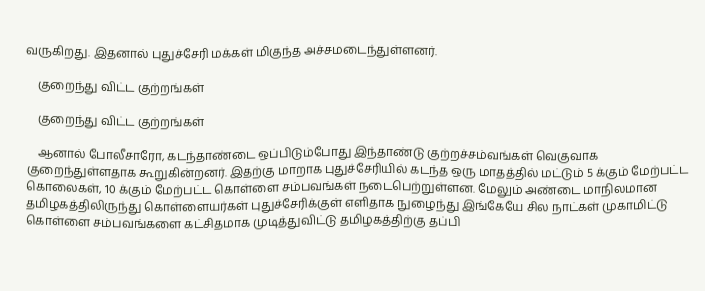வருகிறது. இதனால் புதுச்சேரி மக்கள் மிகுந்த அச்சமடைந்துள்ளனர்.

    குறைந்து விட்ட குற்றங்கள்

    குறைந்து விட்ட குற்றங்கள்

    ஆனால் போலீசாரோ, கடந்தாண்டை ஒப்பிடும்போது இந்தாண்டு குற்றச்சம்வங்கள் வெகுவாக குறைந்துள்ளதாக கூறுகின்றனர். இதற்கு மாறாக புதுச்சேரியில் கடந்த ஒரு மாதத்தில் மட்டும் 5 க்கும் மேற்பட்ட கொலைகள், 10 க்கும் மேற்பட்ட கொள்ளை சம்பவங்கள் நடைபெற்றுள்ளன. மேலும் அண்டை மாநிலமான தமிழகத்திலிருந்து கொள்ளையர்கள் புதுச்சேரிக்குள் எளிதாக நுழைந்து இங்கேயே சில நாட்கள் முகாமிட்டு கொள்ளை சம்பவங்களை கட்சிதமாக முடித்துவிட்டு தமிழகத்திற்கு தப்பி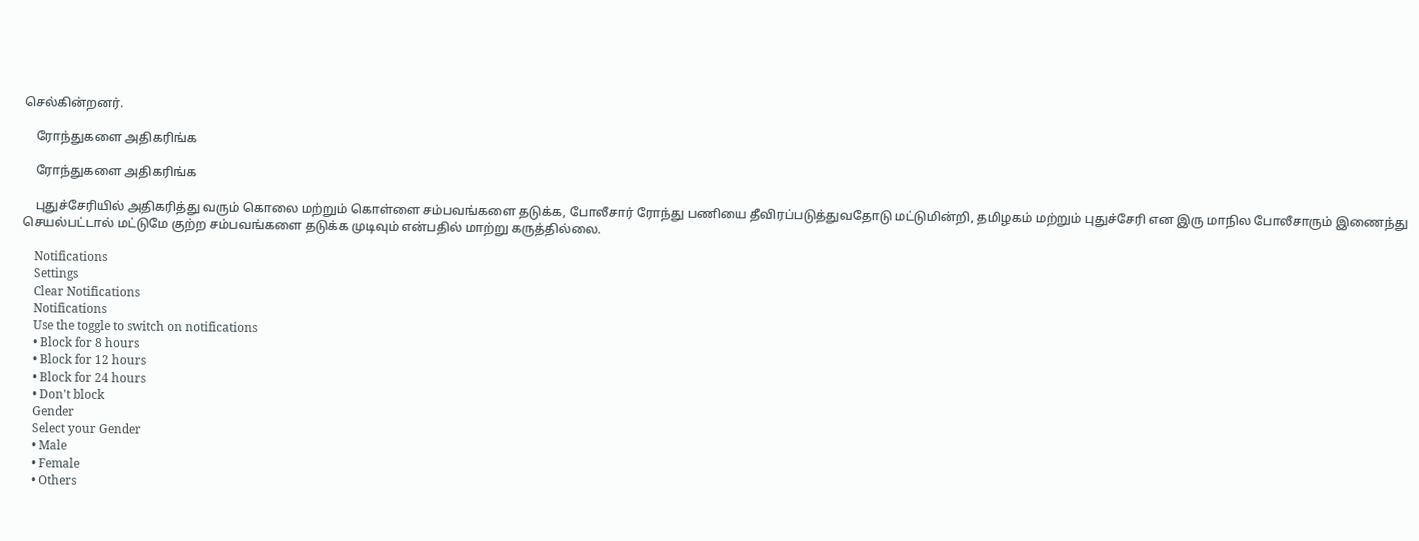செல்கின்றனர்.

    ரோந்துகளை அதிகரிங்க

    ரோந்துகளை அதிகரிங்க

    புதுச்சேரியில் அதிகரித்து வரும் கொலை மற்றும் கொள்ளை சம்பவங்களை தடுக்க, போலீசார் ரோந்து பணியை தீவிரப்படுத்துவதோடு மட்டுமின்றி, தமிழகம் மற்றும் புதுச்சேரி என இரு மாநில போலீசாரும் இணைந்து செயல்பட்டால் மட்டுமே குற்ற சம்பவங்களை தடுக்க முடிவும் என்பதில் மாற்று கருத்தில்லை.

    Notifications
    Settings
    Clear Notifications
    Notifications
    Use the toggle to switch on notifications
    • Block for 8 hours
    • Block for 12 hours
    • Block for 24 hours
    • Don't block
    Gender
    Select your Gender
    • Male
    • Female
    • Others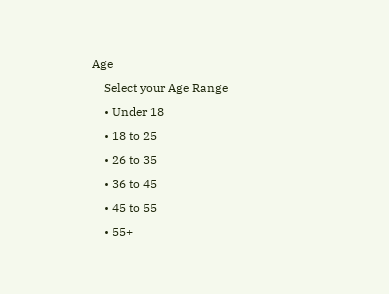Age
    Select your Age Range
    • Under 18
    • 18 to 25
    • 26 to 35
    • 36 to 45
    • 45 to 55
    • 55+